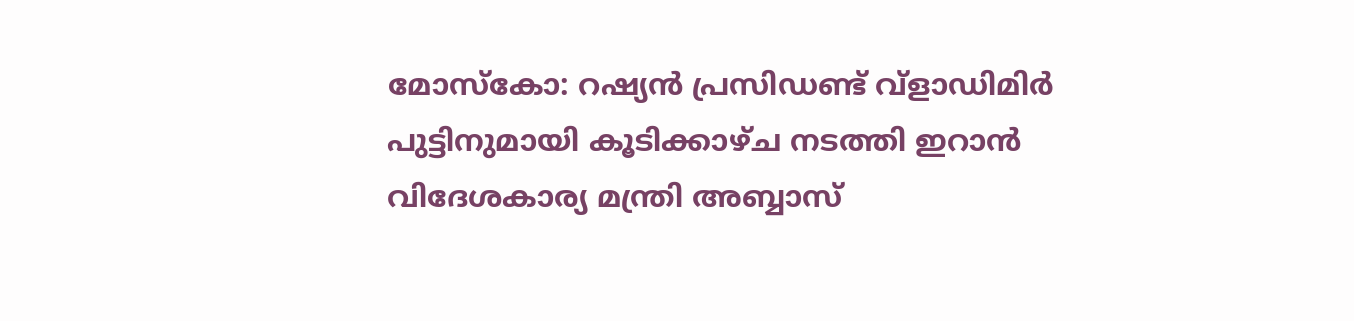മോസ്കോ: റഷ്യൻ പ്രസിഡണ്ട് വ്ളാഡിമിർ പുട്ടിനുമായി കൂടിക്കാഴ്ച നടത്തി ഇറാൻ വിദേശകാര്യ മന്ത്രി അബ്ബാസ്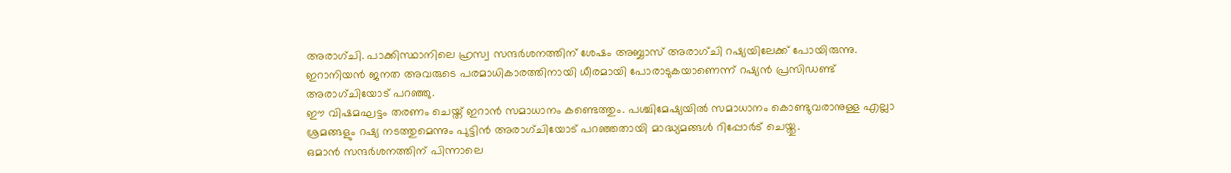അരാഗ്ചി. പാക്കിസ്ഥാനിലെ ഹ്രസ്വ സന്ദർശനത്തിന് ശേഷം അബ്ബാസ് അരാഗ്ചി റഷ്യയിലേക്ക് പോയിരുന്നു. ഇറാനിയൻ ജനത അവരുടെ പരമാധികാരത്തിനായി ധീരമായി പോരാടുകയാണെന്ന് റഷ്യൻ പ്രസിഡണ്ട് അരാഗ്ചിയോട് പറഞ്ഞു.
ഈ വിഷമഘട്ടം തരണം ചെയ്ത് ഇറാൻ സമാധാനം കണ്ടെത്തും. പശ്ചിമേഷ്യയിൽ സമാധാനം കൊണ്ടുവരാനുള്ള എല്ലാ ശ്രമങ്ങളും റഷ്യ നടത്തുമെന്നും പുട്ടിൻ അരാഗ്ചിയോട് പറഞ്ഞതായി മാദ്ധ്യമങ്ങൾ റിപ്പോർട് ചെയ്തു.
ഒമാൻ സന്ദർശനത്തിന് പിന്നാലെ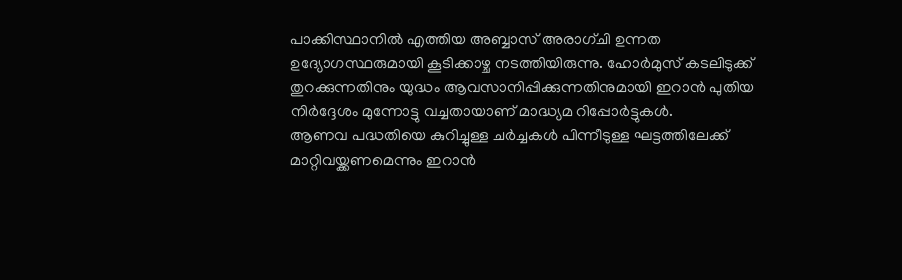പാക്കിസ്ഥാനിൽ എത്തിയ അബ്ബാസ് അരാഗ്ചി ഉന്നത ഉദ്യോഗസ്ഥരുമായി കൂടിക്കാഴ്ച നടത്തിയിരുന്നു. ഹോർമുസ് കടലിടുക്ക് തുറക്കുന്നതിനും യുദ്ധം ആവസാനിപ്പിക്കുന്നതിനുമായി ഇറാൻ പുതിയ നിർദ്ദേശം മുന്നോട്ടു വച്ചതായാണ് മാദ്ധ്യമ റിപ്പോർട്ടുകൾ.
ആണവ പദ്ധതിയെ കുറിച്ചുള്ള ചർച്ചകൾ പിന്നീടുള്ള ഘട്ടത്തിലേക്ക് മാറ്റിവയ്ക്കണമെന്നും ഇറാൻ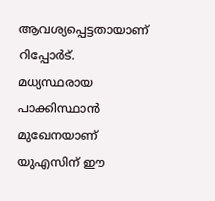ആവശ്യപ്പെട്ടതായാണ് റിപ്പോർട്. മധ്യസ്ഥരായ പാക്കിസ്ഥാൻ മുഖേനയാണ് യുഎസിന് ഈ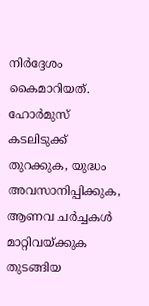നിർദ്ദേശം കൈമാറിയത്. ഹോർമുസ് കടലിടുക്ക് തുറക്കുക, യുദ്ധം അവസാനിപ്പിക്കുക, ആണവ ചർച്ചകൾ മാറ്റിവയ്ക്കുക തുടങ്ങിയ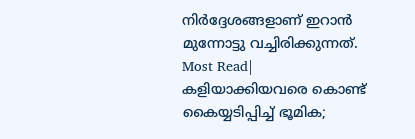നിർദ്ദേശങ്ങളാണ് ഇറാൻ മുന്നോട്ടു വച്ചിരിക്കുന്നത്.
Most Read| കളിയാക്കിയവരെ കൊണ്ട് കൈയ്യടിപ്പിച്ച് ഭൂമിക;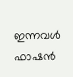ഇന്നവൾ ഫാഷൻ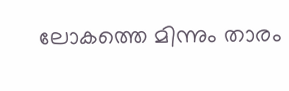ലോകത്തെ മിന്നും താരം